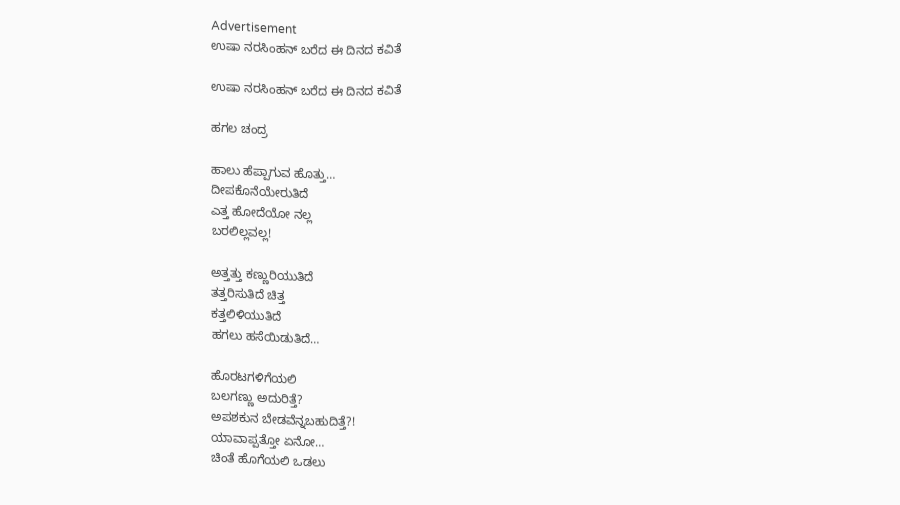Advertisement
ಉಷಾ ನರಸಿಂಹನ್ ಬರೆದ ಈ ದಿನದ ಕವಿತೆ

ಉಷಾ ನರಸಿಂಹನ್ ಬರೆದ ಈ ದಿನದ ಕವಿತೆ

ಹಗಲ ಚಂದ್ರ

ಹಾಲು ಹೆಪ್ಪಾಗುವ ಹೊತ್ತು…
ದೀಪಕೊನೆಯೇರುತಿದೆ
ಎತ್ತ ಹೋದೆಯೋ ನಲ್ಲ
ಬರಲಿಲ್ಲವಲ್ಲ!

ಅತ್ತತ್ತು ಕಣ್ಣುರಿಯುತಿದೆ
ತತ್ತರಿಸುತಿದೆ ಚಿತ್ತ
ಕತ್ತಲಿಳಿಯುತಿದೆ
ಹಗಲು ಹಸೆಯಿಡುತಿದೆ…

ಹೊರಟಗಳಿಗೆಯಲಿ
ಬಲಗಣ್ಣು ಅದುರಿತ್ತೆ?
ಅಪಶಕುನ ಬೇಡವೆನ್ನಬಹುದಿತ್ತೆ?!
ಯಾವಾಪ್ಪತ್ತೋ ಏನೋ…
ಚಿಂತೆ ಹೊಗೆಯಲಿ ಒಡಲು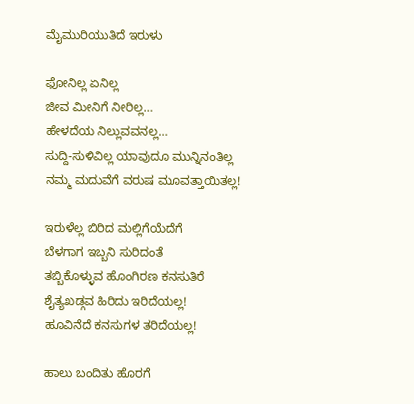ಮೈಮುರಿಯುತಿದೆ ಇರುಳು

ಫೋನಿಲ್ಲ ಏನಿಲ್ಲ
ಜೀವ ಮೀನಿಗೆ ನೀರಿಲ್ಲ…
ಹೇಳದೆಯ ನಿಲ್ಲುವವನಲ್ಲ…
ಸುದ್ದಿ-ಸುಳಿವಿಲ್ಲ ಯಾವುದೂ ಮುನ್ನಿನಂತಿಲ್ಲ
ನಮ್ಮ ಮದುವೆಗೆ ವರುಷ ಮೂವತ್ತಾಯಿತಲ್ಲ!

ಇರುಳೆಲ್ಲ ಬಿರಿದ ಮಲ್ಲಿಗೆಯೆದೆಗೆ
ಬೆಳಗಾಗ ಇಬ್ಬನಿ ಸುರಿದಂತೆ
ತಬ್ಬಿಕೊಳ್ಳುವ ಹೊಂಗಿರಣ ಕನಸುತಿರೆ
ಶೈತ್ಯಖಡ್ಗವ ಹಿರಿದು ಇರಿದೆಯಲ್ಲ!
ಹೂವಿನೆದೆ ಕನಸುಗಳ ತರಿದೆಯಲ್ಲ!

ಹಾಲು ಬಂದಿತು ಹೊರಗೆ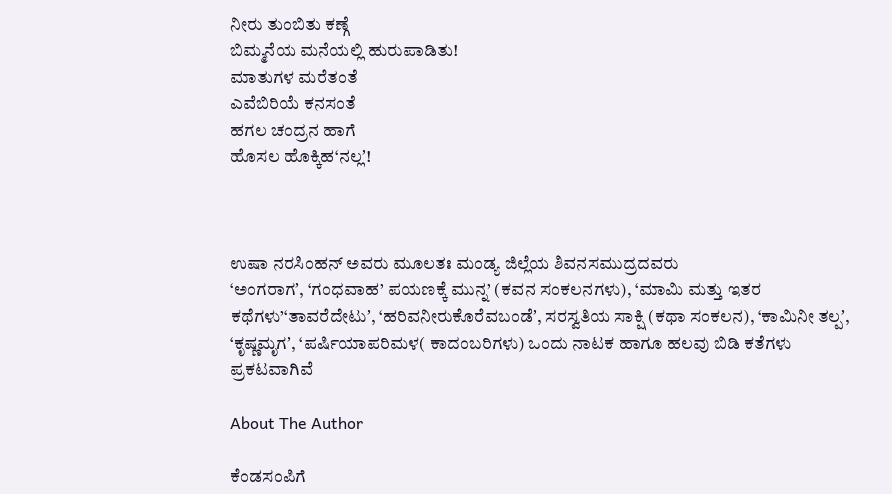ನೀರು ತುಂಬಿತು ಕಣ್ಗೆ
ಬಿಮ್ಮನೆಯ ಮನೆಯಲ್ಲಿ ಹುರುಪಾಡಿತು!
ಮಾತುಗಳ ಮರೆತಂತೆ
ಎವೆಬಿರಿಯೆ ಕನಸಂತೆ
ಹಗಲ ಚಂದ್ರನ ಹಾಗೆ
ಹೊಸಲ ಹೊಕ್ಕಿಹ‘ನಲ್ಲʼ!



ಉಷಾ ನರಸಿಂಹನ್ ಅವರು ಮೂಲತಃ ಮಂಡ್ಯ ಜಿಲ್ಲೆಯ ಶಿವನಸಮುದ್ರದವರು
‘ಅಂಗರಾಗʼ, ‘ಗಂಧವಾಹ’ ಪಯಣಕ್ಕೆ ಮುನ್ನ’ (ಕವನ ಸಂಕಲನಗಳು), ‘ಮಾಮಿ ಮತ್ತು ಇತರ ಕಥೆಗಳು’‘ತಾವರೆದೇಟುʼ, ‘ಹರಿವನೀರುಕೊರೆವಬಂಡೆʼ, ಸರಸ್ವತಿಯ ಸಾಕ್ಷಿ (ಕಥಾ ಸಂಕಲನ), ‘ಕಾಮಿನೀ ತಲ್ಪʼ, ‘ಕೃಷ್ಣಮೃಗʼ, ‘ಪರ್ಷಿಯಾಪರಿಮಳ( ಕಾದಂಬರಿಗಳು) ಒಂದು ನಾಟಕ ಹಾಗೂ ಹಲವು ಬಿಡಿ ಕತೆಗಳು ಪ್ರಕಟವಾಗಿವೆ

About The Author

ಕೆಂಡಸಂಪಿಗೆ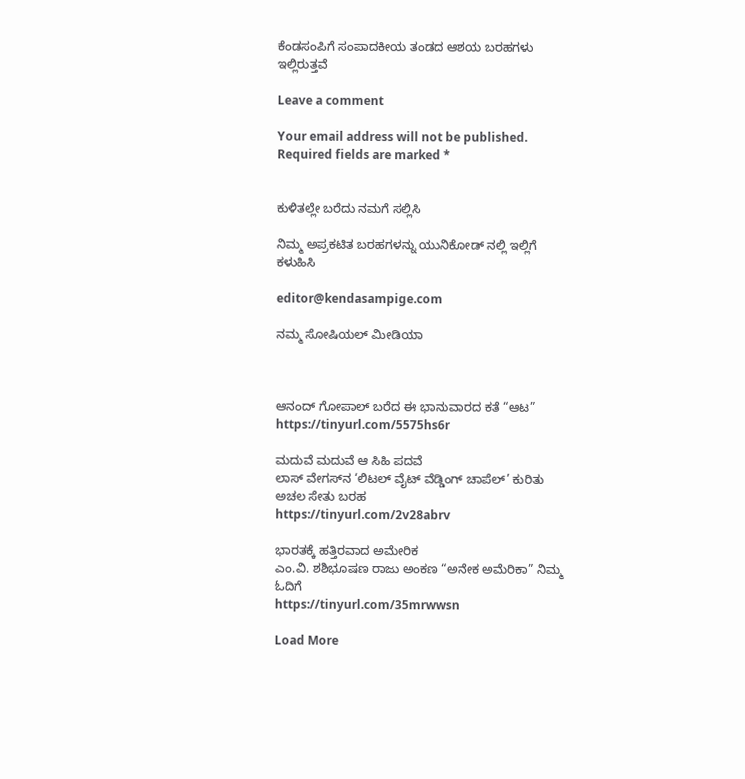ಕೆಂಡಸಂಪಿಗೆ ಸಂಪಾದಕೀಯ ತಂಡದ ಆಶಯ ಬರಹಗಳು ಇಲ್ಲಿರುತ್ತವೆ

Leave a comment

Your email address will not be published. Required fields are marked *


ಕುಳಿತಲ್ಲೇ ಬರೆದು ನಮಗೆ ಸಲ್ಲಿಸಿ

ನಿಮ್ಮ ಅಪ್ರಕಟಿತ ಬರಹಗಳನ್ನು ಯುನಿಕೋಡ್ ನಲ್ಲಿ ಇಲ್ಲಿಗೆ ಕಳುಹಿಸಿ

editor@kendasampige.com

ನಮ್ಮ ಸೋಷಿಯಲ್‌ ಮೀಡಿಯಾ



ಆನಂದ್‌ ಗೋಪಾಲ್‌ ಬರೆದ ಈ ಭಾನುವಾರದ ಕತೆ “ಆಟ”
https://tinyurl.com/5575hs6r

ಮದುವೆ ಮದುವೆ ಆ ಸಿಹಿ ಪದವೆ
ಲಾಸ್‌ ವೇಗಸ್‌ನ ‘ಲಿಟಲ್ ವೈಟ್ ವೆಡ್ಡಿಂಗ್ ಚಾಪೆಲ್’ ಕುರಿತು ಅಚಲ ಸೇತು ಬರಹ
https://tinyurl.com/2v28abrv

ಭಾರತಕ್ಕೆ ಹತ್ತಿರವಾದ ಅಮೇರಿಕ
ಎಂ.ವಿ. ಶಶಿಭೂಷಣ ರಾಜು ಅಂಕಣ “ಅನೇಕ ಅಮೆರಿಕಾ” ನಿಮ್ಮ ಓದಿಗೆ
https://tinyurl.com/35mrwwsn

Load More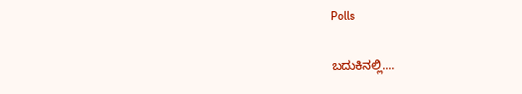Polls

ಬದುಕಿನಲ್ಲಿ....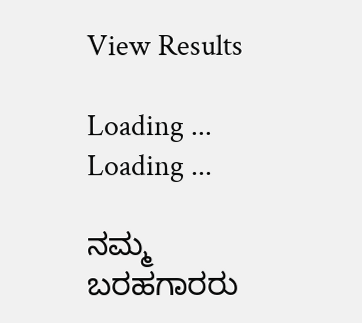View Results

Loading ... Loading ...

ನಮ್ಮ ಬರಹಗಾರರು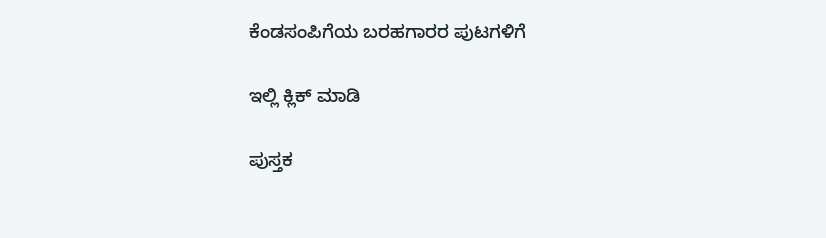ಕೆಂಡಸಂಪಿಗೆಯ ಬರಹಗಾರರ ಪುಟಗಳಿಗೆ

ಇಲ್ಲಿ ಕ್ಲಿಕ್ ಮಾಡಿ

ಪುಸ್ತಕ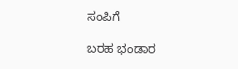ಸಂಪಿಗೆ

ಬರಹ ಭಂಡಾರ